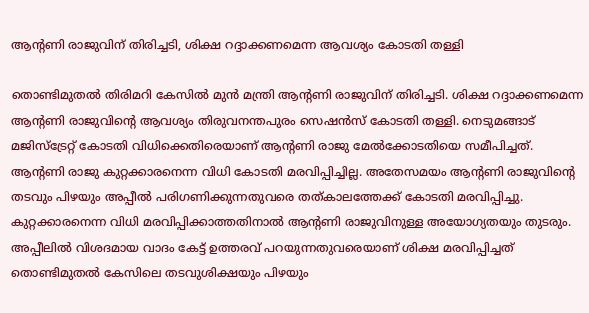ആന്റണി രാജുവിന് തിരിച്ചടി, ശിക്ഷ റദ്ദാക്കണമെന്ന ആവശ്യം കോടതി തള്ളി

തൊണ്ടിമുതൽ തിരിമറി കേസിൽ മുൻ മന്ത്രി ആന്റണി രാജുവിന് തിരിച്ചടി. ശിക്ഷ റദ്ദാക്കണമെന്ന ആന്റണി രാജുവിന്റെ ആവശ്യം തിരുവനന്തപുരം സെഷൻസ് കോടതി തള്ളി. നെടുമങ്ങാട് മജിസ്ട്രേറ്റ് കോടതി വിധിക്കെതിരെയാണ് ആന്റണി രാജു മേൽക്കോടതിയെ സമീപിച്ചത്.
ആന്റണി രാജു കുറ്റക്കാരനെന്ന വിധി കോടതി മരവിപ്പിച്ചില്ല. അതേസമയം ആന്റണി രാജുവിന്റെ തടവും പിഴയും അപ്പീൽ പരിഗണിക്കുന്നതുവരെ തത്കാലത്തേക്ക് കോടതി മരവിപ്പിച്ചു. കുറ്റക്കാരനെന്ന വിധി മരവിപ്പിക്കാത്തതിനാൽ ആന്റണി രാജുവിനുള്ള അയോഗ്യതയും തുടരും. അപ്പീലിൽ വിശദമായ വാദം കേട്ട് ഉത്തരവ് പറയുന്നതുവരെയാണ് ശിക്ഷ മരവിപ്പിച്ചത്
തൊണ്ടിമുതൽ കേസിലെ തടവുശിക്ഷയും പിഴയും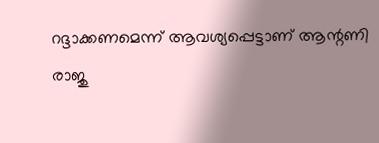റദ്ദാക്കണമെന്ന് ആവശ്യപ്പെട്ടാണ് ആന്റണി രാജു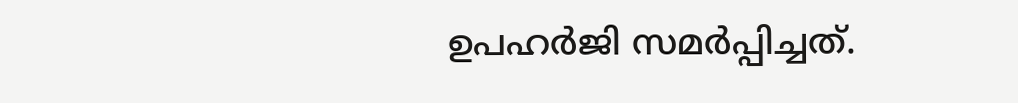ഉപഹർജി സമർപ്പിച്ചത്.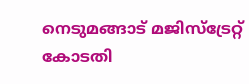നെടുമങ്ങാട് മജിസ്ട്രേറ്റ് കോടതി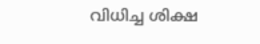വിധിച്ച ശിക്ഷ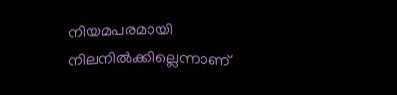നിയമപരമായി നിലനിൽക്കില്ലെന്നാണ്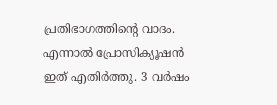പ്രതിഭാഗത്തിന്റെ വാദം. എന്നാൽ പ്രോസിക്യൂഷൻ ഇത് എതിർത്തു. 3 വർഷം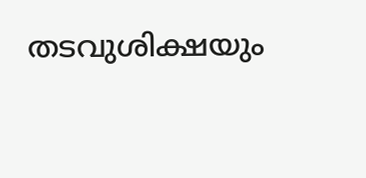തടവുശിക്ഷയും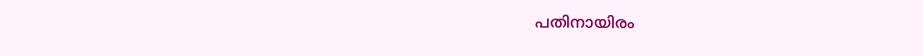പതിനായിരം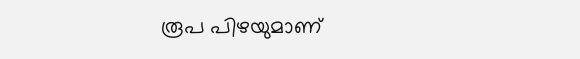രൂപ പിഴയുമാണ്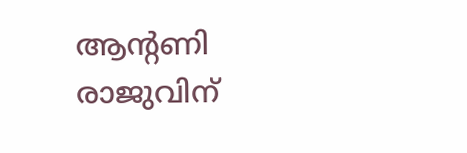ആന്റണി രാജുവിന്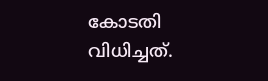കോടതി വിധിച്ചത്.